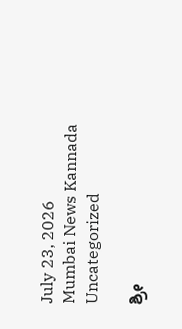July 23, 2026
Mumbai News Kannada
Uncategorized

ಶ್ರೀ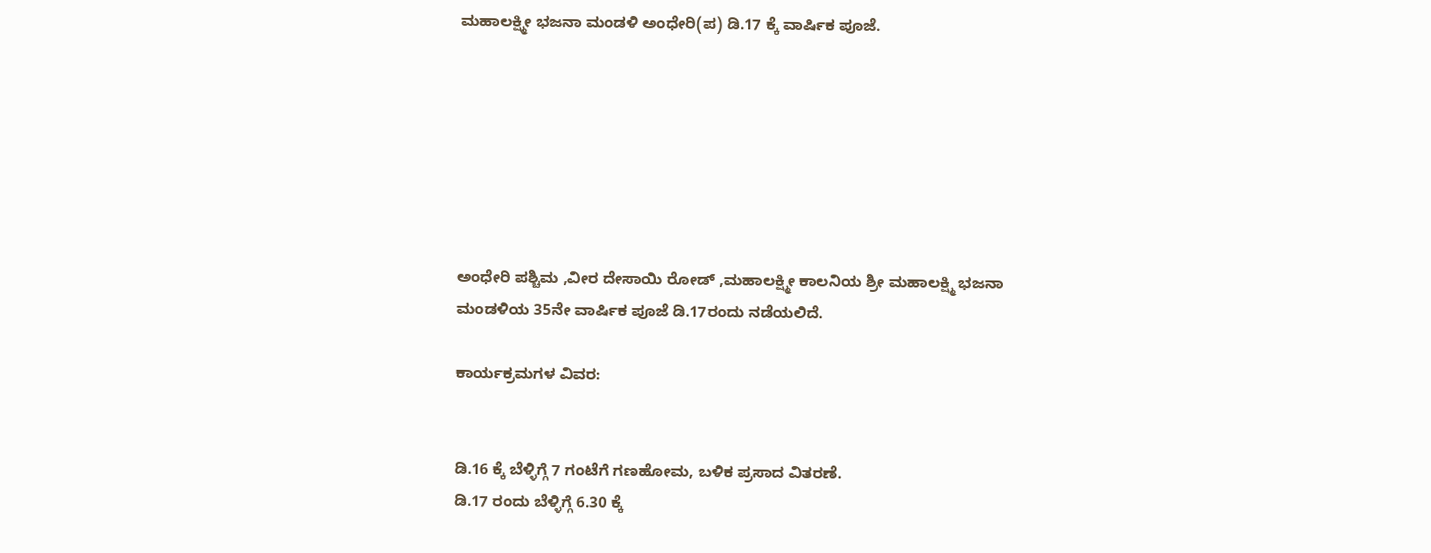ಮಹಾಲಕ್ಷ್ಮೀ ಭಜನಾ ಮಂಡಳಿ ಅಂಧೇರಿ(ಪ) ಡಿ.17 ಕ್ಕೆ ವಾರ್ಷಿಕ ಪೂಜೆ.







ಅಂಧೇರಿ ಪಶ್ಚಿಮ ,ವೀರ ದೇಸಾಯಿ ರೋಡ್ ,ಮಹಾಲಕ್ಷ್ಮೀ ಕಾಲನಿಯ ಶ್ರೀ ಮಹಾಲಕ್ಷ್ಮಿ ಭಜನಾ ಮಂಡಳಿಯ 35ನೇ ವಾರ್ಷಿಕ ಪೂಜೆ ಡಿ.17ರಂದು ನಡೆಯಲಿದೆ.

ಕಾರ್ಯಕ್ರಮಗಳ ವಿವರ:


ಡಿ.16 ಕ್ಕೆ ಬೆಳ್ಳಿಗ್ಗೆ 7 ಗಂಟೆಗೆ ಗಣಹೋಮ, ಬಳಿಕ ಪ್ರಸಾದ ವಿತರಣೆ.
ಡಿ.17 ರಂದು ಬೆಳ್ಳಿಗ್ಗೆ 6.30 ಕ್ಕೆ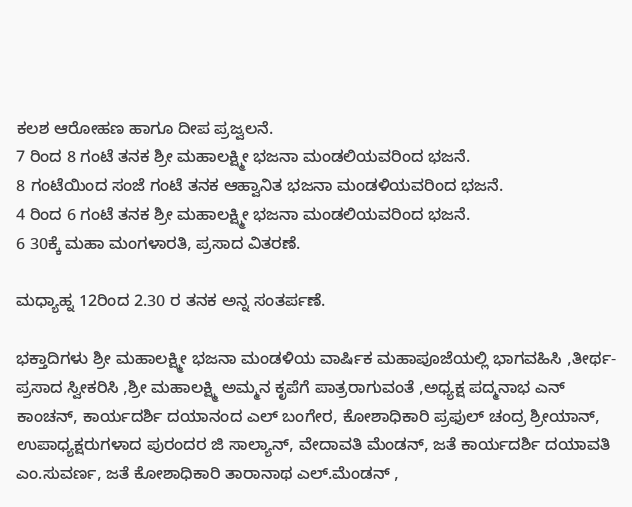ಕಲಶ ಆರೋಹಣ ಹಾಗೂ ದೀಪ ಪ್ರಜ್ವಲನೆ.
7 ರಿಂದ 8 ಗಂಟೆ ತನಕ ಶ್ರೀ ಮಹಾಲಕ್ಷ್ಮೀ ಭಜನಾ ಮಂಡಲಿಯವರಿಂದ ಭಜನೆ.
8 ಗಂಟೆಯಿಂದ ಸಂಜೆ ಗಂಟೆ ತನಕ ಆಹ್ವಾನಿತ ಭಜನಾ ಮಂಡಳಿಯವರಿಂದ ಭಜನೆ.
4 ರಿಂದ 6 ಗಂಟೆ ತನಕ ಶ್ರೀ ಮಹಾಲಕ್ಷ್ಮೀ ಭಜನಾ ಮಂಡಲಿಯವರಿಂದ ಭಜನೆ.
6 30ಕ್ಕೆ ಮಹಾ ಮಂಗಳಾರತಿ, ಪ್ರಸಾದ ವಿತರಣೆ.

ಮಧ್ಯಾಹ್ನ 12ರಿಂದ 2.30 ರ ತನಕ ಅನ್ನ ಸಂತರ್ಪಣೆ.

ಭಕ್ತಾದಿಗಳು ಶ್ರೀ ಮಹಾಲಕ್ಷ್ಮೀ ಭಜನಾ ಮಂಡಳಿಯ ವಾರ್ಷಿಕ ಮಹಾಪೂಜೆಯಲ್ಲಿ ಭಾಗವಹಿಸಿ ,ತೀರ್ಥ-ಪ್ರಸಾದ ಸ್ವೀಕರಿಸಿ ,ಶ್ರೀ ಮಹಾಲಕ್ಷ್ಮಿ ಅಮ್ಮನ ಕೃಪೆಗೆ ಪಾತ್ರರಾಗುವಂತೆ ,ಅಧ್ಯಕ್ಷ ಪದ್ಮನಾಭ ಎನ್ ಕಾಂಚನ್, ಕಾರ್ಯದರ್ಶಿ ದಯಾನಂದ ಎಲ್ ಬಂಗೇರ, ಕೋಶಾಧಿಕಾರಿ ಪ್ರಫುಲ್ ಚಂದ್ರ ಶ್ರೀಯಾನ್, ಉಪಾಧ್ಯಕ್ಷರುಗಳಾದ ಪುರಂದರ ಜಿ ಸಾಲ್ಯಾನ್, ವೇದಾವತಿ ಮೆಂಡನ್, ಜತೆ ಕಾರ್ಯದರ್ಶಿ ದಯಾವತಿ ಎಂ.ಸುವರ್ಣ, ಜತೆ ಕೋಶಾಧಿಕಾರಿ ತಾರಾನಾಥ ಎಲ್.ಮೆಂಡನ್ ,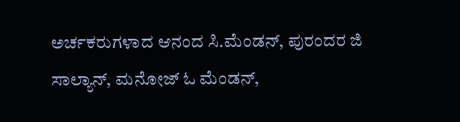ಅರ್ಚಕರುಗಳಾದ ಆನಂದ ಸಿ.ಮೆಂಡನ್, ಪುರಂದರ ಜಿ ಸಾಲ್ಯಾನ್, ಮನೋಜ್ ಓ ಮೆಂಡನ್,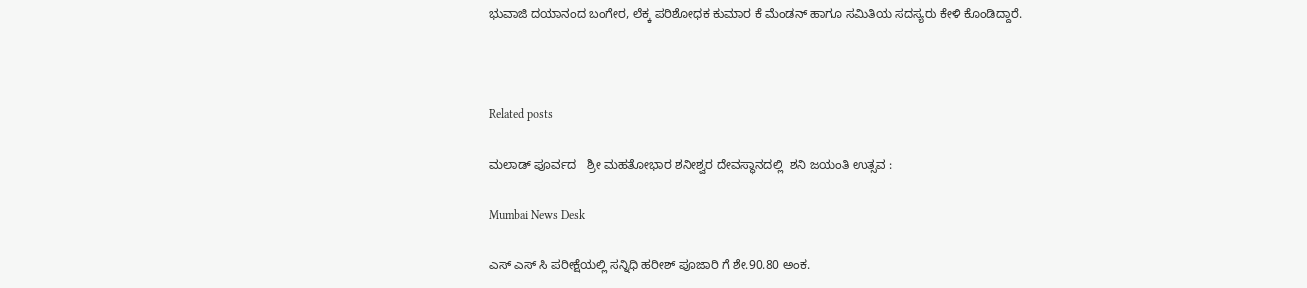ಭುವಾಜಿ ದಯಾನಂದ ಬಂಗೇರ, ಲೆಕ್ಕ ಪರಿಶೋಧಕ ಕುಮಾರ ಕೆ ಮೆಂಡನ್ ಹಾಗೂ ಸಮಿತಿಯ ಸದಸ್ಯರು ಕೇಳಿ ಕೊಂಡಿದ್ದಾರೆ.



Related posts

ಮಲಾಡ್ ಪೂರ್ವದ   ಶ್ರೀ ಮಹತೋಭಾರ ಶನೀಶ್ವರ ದೇವಸ್ಥಾನದಲ್ಲಿ  ಶನಿ ಜಯಂತಿ ಉತ್ಸವ :

Mumbai News Desk

ಎಸ್ ಎಸ್ ಸಿ ಪರೀಕ್ಷೆಯಲ್ಲಿ ಸನ್ನಿಧಿ ಹರೀಶ್ ಪೂಜಾರಿ ಗೆ ಶೇ.90.80 ಅಂಕ.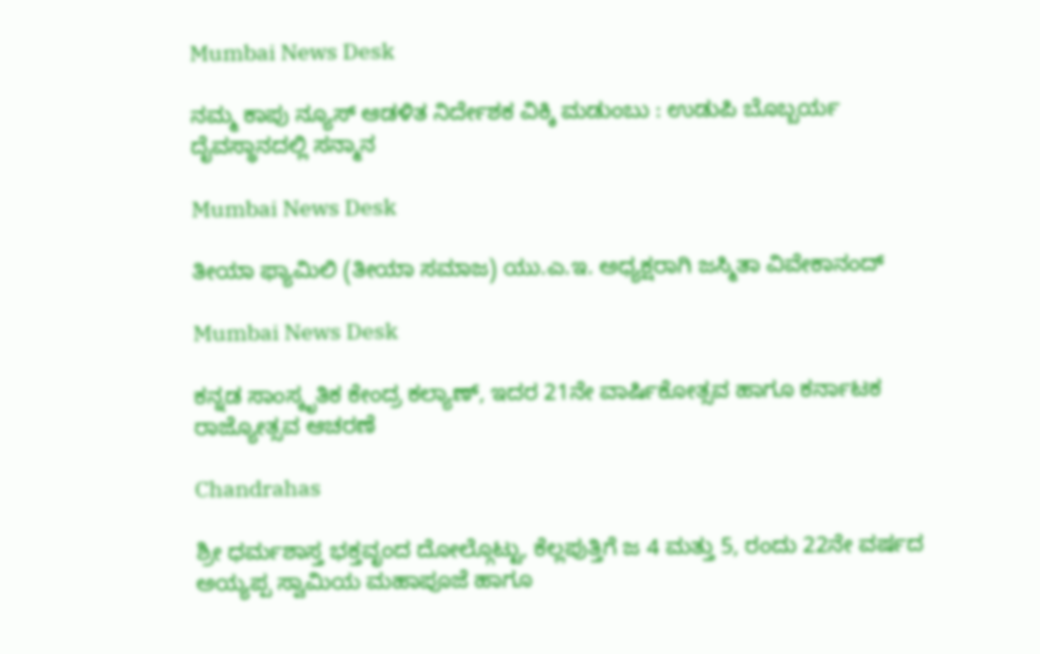Mumbai News Desk

ನಮ್ಮ ಕಾಪು ನ್ಯೂಸ್ ಆಡಳಿತ ನಿರ್ದೇಶಕ ವಿಕ್ಕಿ ಮಡುಂಬು : ಉಡುಪಿ ಬೊಬ್ಬರ್ಯ ದೈವಸ್ಥಾನದಲ್ಲಿ ಸನ್ಮಾನ

Mumbai News Desk

ತೀಯಾ ಫ್ಯಾಮಿಲಿ (ತೀಯಾ ಸಮಾಜ) ಯು.ಎ.ಇ. ಅಧ್ಯಕ್ಷರಾಗಿ ಜಸ್ಮಿತಾ ವಿವೇಕಾನಂದ್

Mumbai News Desk

ಕನ್ನಡ ಸಾಂಸ್ಕೃತಿಕ ಕೇಂದ್ರ ಕಲ್ಯಾಣ್, ಇದರ 21ನೇ ವಾರ್ಷಿಕೋತ್ಸವ ಹಾಗೂ ಕರ್ನಾಟಕ ರಾಜ್ಯೋತ್ಸವ ಆಚರಣೆ

Chandrahas

ಶ್ರೀ ಧರ್ಮಶಾಸ್ತ ಭಕ್ತವೃಂದ ದೋಲ್ಗೊಟ್ಟು, ಕೆಲ್ಲಪುತ್ತಿಗೆ ಜ 4 ಮತ್ತು 5, ರಂದು 22ನೇ ವರ್ಷದ ಅಯ್ಯಪ್ಪ ಸ್ವಾಮಿಯ ಮಹಾಪೂಜೆ ಹಾಗೂ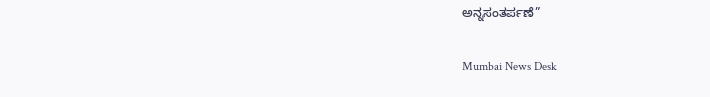ಅನ್ನಸಂತರ್ಪಣೆ”

Mumbai News Desk